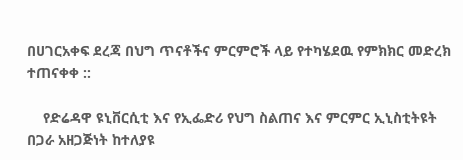በሀገርአቀፍ ደረጃ በህግ ጥናቶችና ምርምሮች ላይ የተካሄደዉ የምክክር መድረክ ተጠናቀቀ ::

    የድሬዳዋ ዩኒቨርሲቲ እና የኢፌድሪ የህግ ስልጠና እና ምርምር ኢኒስቲትዩት በጋራ አዘጋጅነት ከተለያዩ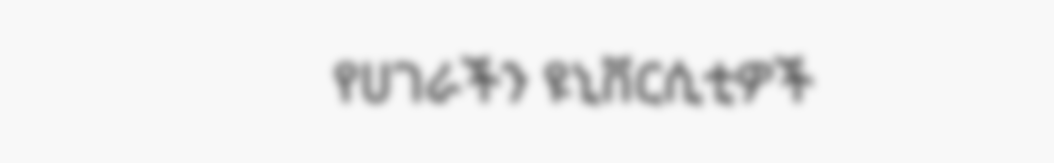የሀገራችን ዩኒቨርሲቲዎች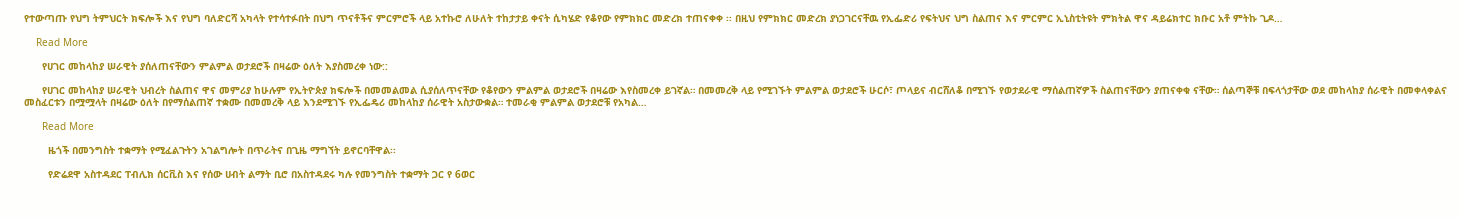የተውጣጡ የህግ ትምህርት ክፍሎች እና የህግ ባለድርሻ አካላት የተሳተፉበት በህግ ጥናቶችና ምርምሮች ላይ አተኩሮ ለሁለት ተከታታይ ቀናት ሲካሄድ የቆየው የምክክር መድረክ ተጠናቀቀ ፡፡ በዚህ የምክክር መድረክ ያነጋገርናቸዉ የኢፌድሪ የፍትህና ህግ ስልጠና እና ምርምር ኢኒስቲትዩት ምክትል ዋና ዳይሬክተር ክቡር አቶ ምትኩ ጊዶ…

    Read More

      የሀገር መከላከያ ሠራዊት ያሰለጠናቸውን ምልምል ወታደሮች በዛሬው ዕለት እያስመረቀ ነው::

      የሀገር መከላከያ ሠራዊት ህብረት ስልጠና ዋና መምሪያ ከሁሉም የኢትዮጵያ ክፍሎች በመመልመል ሲያሰለጥናቸው የቆየውን ምልምል ወታደሮች በዛሬው እየስመረቀ ይገኛል። በመመረቅ ላይ የሚገኙት ምልምል ወታደሮች ሁርሶ፣ ጦላይና ብርሸለቆ በሚገኙ የወታደራዊ ማሰልጠኛዎች ስልጠናቸውን ያጠናቀቁ ናቸው። ሰልጣኞቹ በፍላጎታቸው ወደ መከላከያ ሰራዊት በመቀላቀልና መስፈርቱን በሟሟላት በዛሬው ዕለት በየማሰልጠኛ ተቋሙ በመመረቅ ላይ እንደሚገኙ የኢፌዴሪ መከላከያ ሰራዊት አስታውቋል። ተመራቂ ምልምል ወታደሮቹ የአካል…

      Read More

        ዜጎች በመንግስት ተቋማት የሚፈልጉትን አገልግሎት በጥራትና በጊዜ ማግኘት ይኖርባቸዋል፡፡

        የድሬደዋ አስተዳደር ፐብሊክ ሰርቪስ እና የሰው ሀብት ልማት ቢሮ በአስተዳደሩ ካሉ የመንግስት ተቋማት ጋር የ 6ወር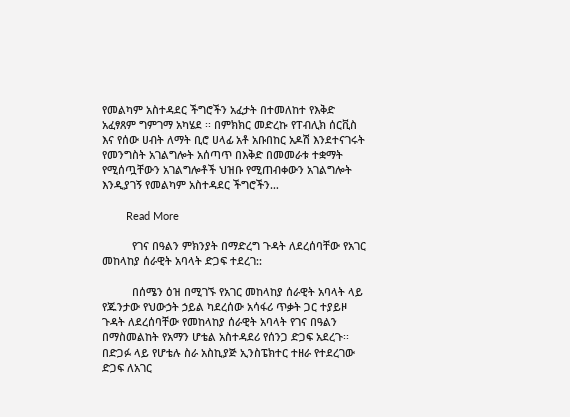የመልካም አስተዳደር ችግሮችን አፈታት በተመለከተ የእቅድ አፈፃጸም ግምገማ አካሄደ ፡፡ በምክክር መድረኩ የፐብሊክ ሰርቪስ እና የሰው ሀብት ለማት ቢሮ ሀላፊ አቶ አቡበከር አዶሽ እንደተናገሩት የመንግስት አገልግሎት አሰጣጥ በእቅድ በመመራቱ ተቋማት የሚሰጧቸውን አገልግሎቶች ህዝቡ የሚጠብቀውን አገልግሎት እንዲያገኝ የመልካም አስተዳደር ችግሮችን…

        Read More

          የገና በዓልን ምክንያት በማድረግ ጉዳት ለደረሰባቸው የአገር መከላከያ ሰራዊት አባላት ድጋፍ ተደረገ::

          በሰሜን ዕዝ በሚገኙ የአገር መከላከያ ሰራዊት አባላት ላይ የጁንታው የህውኃት ኃይል ካደረሰው አሳፋሪ ጥቃት ጋር ተያይዞ ጉዳት ለደረሰባቸው የመከላከያ ሰራዊት አባላት የገና በዓልን በማስመልከት የአማን ሆቴል አስተዳደሪ የሰንጋ ድጋፍ አደረጉ፡፡ በድጋፉ ላይ የሆቴሉ ስራ አስኪያጅ ኢንስፔክተር ተዘራ የተደረገው ድጋፍ ለአገር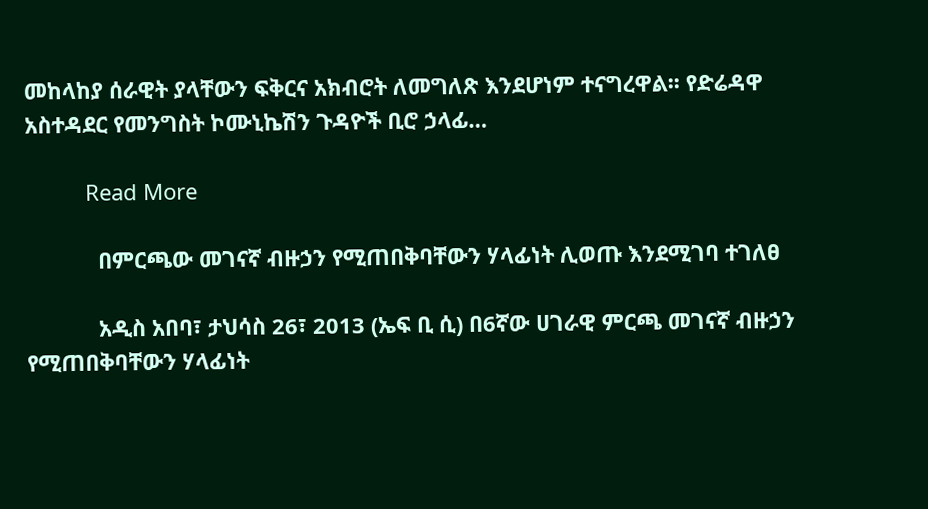መከላከያ ሰራዊት ያላቸውን ፍቅርና አክብሮት ለመግለጽ እንደሆነም ተናግረዋል፡፡ የድሬዳዋ አስተዳደር የመንግስት ኮሙኒኬሽን ጉዳዮች ቢሮ ኃላፊ…

          Read More

            በምርጫው መገናኛ ብዙኃን የሚጠበቅባቸውን ሃላፊነት ሊወጡ እንደሚገባ ተገለፀ

            አዲስ አበባ፣ ታህሳስ 26፣ 2013 (ኤፍ ቢ ሲ) በ6ኛው ሀገራዊ ምርጫ መገናኛ ብዙኃን የሚጠበቅባቸውን ሃላፊነት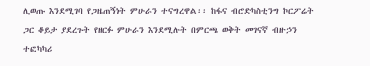ሊወጡ እንደሚገባ የጋዜጠኝነት ምሁራን ተናግረዋል፡፡ ከፋና ብሮድካስቲንግ ኮርፖሬት ጋር ቆይታ ያደረጉት የዘርፉ ምሁራን እንደሚሉት በምርጫ ወቅት መገናኛ ብዙኃን ተፎካካሪ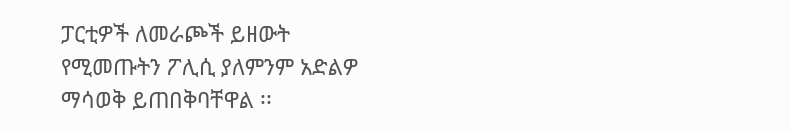ፓርቲዎች ለመራጮች ይዘውት የሚመጡትን ፖሊሲ ያለምንም አድልዎ ማሳወቅ ይጠበቅባቸዋል ፡፡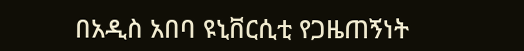በአዲስ አበባ ዩኒቨርሲቲ የጋዜጠኝነት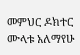መምህር ዶክተር ሙላቱ አለማየሁ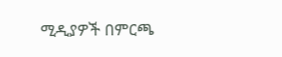ሚዲያዎች በምርጫ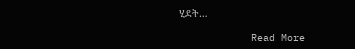ሂደት…

            Read More